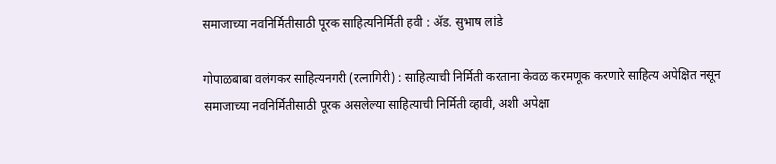समाजाच्या नवनिर्मितीसाठी पूरक साहित्यनिर्मिती हवी : अ‍ॅड. सुभाष लांडे

गोपाळबाबा वलंगकर साहित्यनगरी (रत्नागिरी) : साहित्याची निर्मिती करताना केवळ करमणूक करणारे साहित्य अपेक्षित नसून समाजाच्या नवनिर्मितीसाठी पूरक असलेल्या साहित्याची निर्मिती व्हावी, अशी अपेक्षा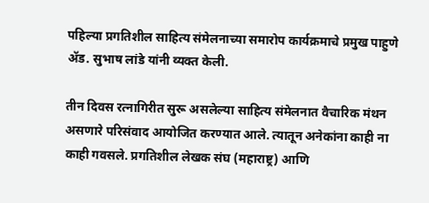पहिल्या प्रगतिशील साहित्य संमेलनाच्या समारोप कार्यक्रमाचे प्रमुख पाहुणे अ‍ॅड. सुभाष लांडे यांनी व्यक्त केली.

तीन दिवस रत्नागिरीत सुरू असलेल्या साहित्य संमेलनात वैचारिक मंथन असणारे परिसंवाद आयोजित करण्यात आले. त्यातून अनेकांना काही ना काही गवसले. प्रगतिशील लेखक संघ (महाराष्ट्र) आणि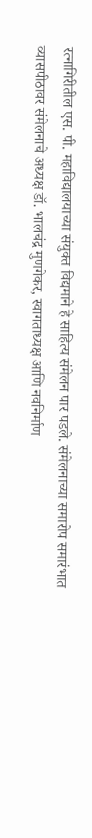रत्नागिरीतील एस. पी. महाविद्यालयाच्या संयुक्त विद्यमाने हे साहित्य संमेलन पार पडले. संमेलनाच्या समारोप समारंभात व्यासपीठावर संमेलनाचे अध्यक्ष डॉ. भालचंद्र मुणगेकर, स्वागताध्यक्ष आणि नवनिर्माण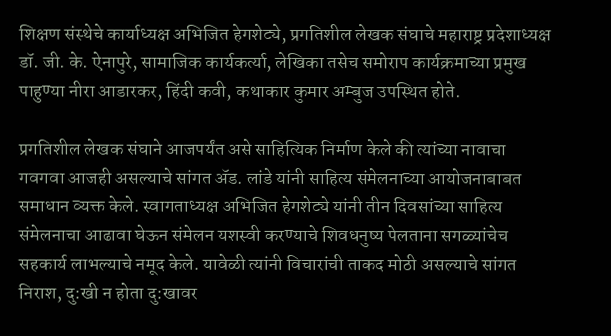शिक्षण संस्थेचे कार्याध्यक्ष अभिजित हेगशेट्ये, प्रगतिशील लेखक संघाचे महाराष्ट्र प्रदेशाध्यक्ष डॉ. जी. के. ऐनापुरे, सामाजिक कार्यकर्त्या, लेखिका तसेच समोराप कार्यक्रमाच्या प्रमुख पाहुण्या नीरा आडारकर, हिंदी कवी, कथाकार कुमार अम्बुज उपस्थित होते.

प्रगतिशील लेखक संघाने आजपर्यंत असे साहित्यिक निर्माण केले की त्यांच्या नावाचा गवगवा आजही असल्याचे सांगत अ‍ॅड. लांडे यांनी साहित्य संमेलनाच्या आयोजनाबाबत समाधान व्यक्त केले. स्वागताध्यक्ष अभिजित हेगशेट्ये यांनी तीन दिवसांच्या साहित्य संमेलनाचा आढावा घेऊन संमेलन यशस्वी करण्याचे शिवधनुष्य पेलताना सगळ्यांचेच सहकार्य लाभल्याचे नमूद केले. यावेळी त्यांनी विचारांची ताकद मोठी असल्याचे सांगत निराश, दु:खी न होता दु:खावर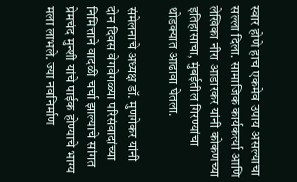स्वार होणे हाच एकमेव उपाय असल्याचा सल्ला दिला. सामाजिक कार्यकर्त्या आणि लेखिका नीरा आडारकर यांनी कोकणच्या इतिहासाचा, मुंबईतील गिरण्यांचा थोडक्यात आढावा घेतला.

संमेलनाचे अध्यक्ष डॉ. मुणगेकर यांनी दोन दिवस वेगवेगळ्या परिसंवादांच्या निमित्ताने वादळी चर्चा झाल्याचे सांगत प्रेमचंद मुन्शी यांचे पाईक होण्याचे भाग्य मला लाभले. ज्या नवनिर्माण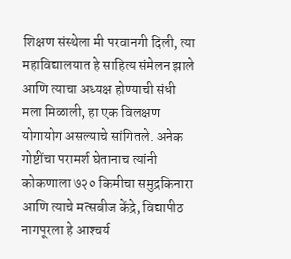शिक्षण संस्थेला मी परवानगी दिली, त्या महाविद्यालयात हे साहित्य संमेलन झाले आणि त्याचा अध्यक्ष होण्याची संधी मला मिळाली, हा एक विलक्षण योगायोग असल्याचे सांगितले. अनेक गोष्टींचा परामर्श घेतानाच त्यांनी कोकणाला ७२० किमीचा समुद्रकिनारा आणि त्याचे मत्सबीज केंद्रे, विद्यापीठ नागपूरला हे आश्‍चर्य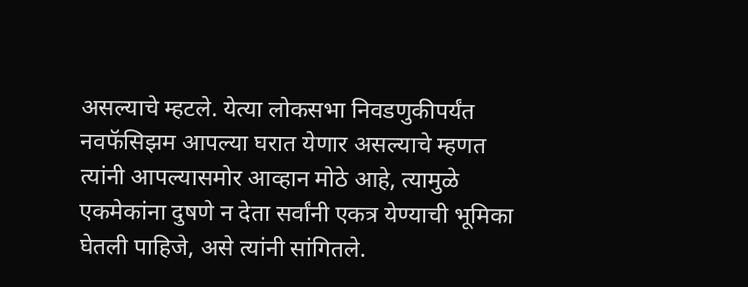असल्याचे म्हटले. येत्या लोकसभा निवडणुकीपर्यंत नवफॅसिझम आपल्या घरात येणार असल्याचे म्हणत त्यांनी आपल्यासमोर आव्हान मोठे आहे, त्यामुळे एकमेकांना दुषणे न देता सर्वांनी एकत्र येण्याची भूमिका घेतली पाहिजे, असे त्यांनी सांगितले.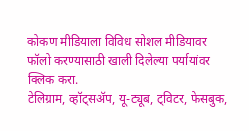कोकण मीडियाला विविध सोशल मीडियावर फॉलो करण्यासाठी खाली दिलेल्या पर्यायांवर क्लिक करा.
टेलिग्राम, व्हॉट्सॲप, यू-ट्यूब, ट्विटर, फेसबुक,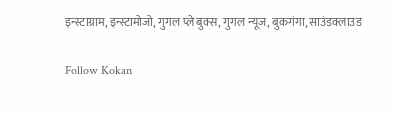इन्स्टाग्राम, इन्स्टामोजो, गुगल प्ले बुक्स, गुगल न्यूज, बुकगंगा, साउंडक्लाउड

Follow Kokan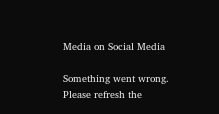Media on Social Media

Something went wrong. Please refresh the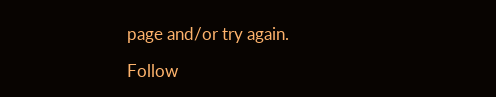page and/or try again.

Follow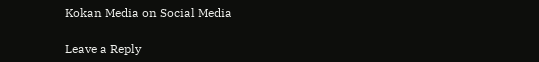Kokan Media on Social Media

Leave a Reply